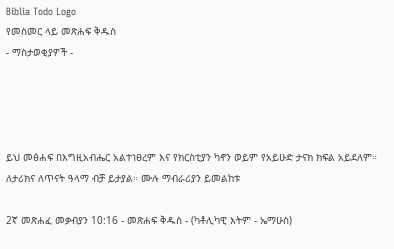Biblia Todo Logo
የመስመር ላይ መጽሐፍ ቅዱስ
- ማስታወቂያዎች -




ይህ መፅሐፍ በእግዚአብሔር አልተነፀረም እና የክርስቲያን ካኖን ወይም የአይሁድ ታናክ ክፍል አይደለም። ለታሪክና ለጥናት ዓላማ ብቻ ይታያል። ሙሉ ማብራሪያን ይመልከቱ

2ኛ መጽሐፈ መቃብያን 10:16 - መጽሐፍ ቅዱስ - (ካቶሊካዊ እትም - ኤማሁስ)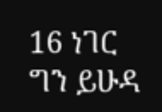16 ነገር ግን ይሁዳ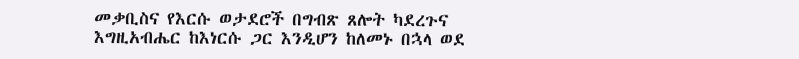መቃቢስና የእርሱ ወታደሮች በግብጽ ጸሎት ካደረጉና እግዚአብሔር ከእነርሱ ጋር እንዲሆን ከለመኑ በኋላ ወደ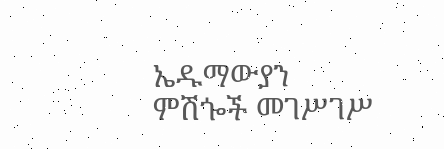ኤዱማውያን ምሽጐች መገሥገሥ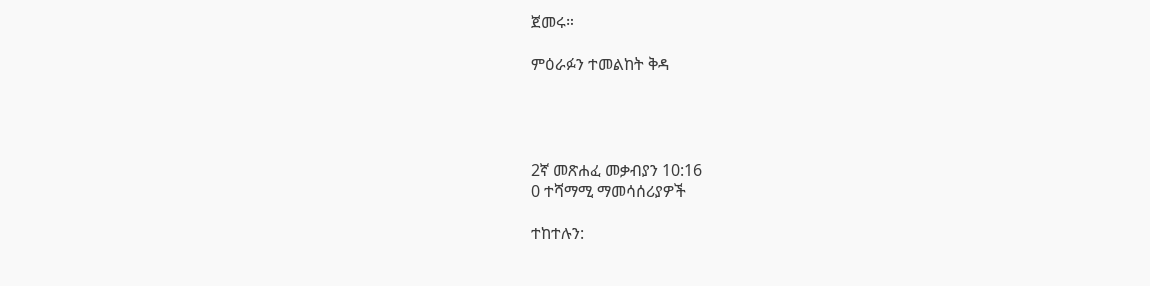ጀመሩ።

ምዕራፉን ተመልከት ቅዳ




2ኛ መጽሐፈ መቃብያን 10:16
0 ተሻማሚ ማመሳሰሪያዎች

ተከተሉን: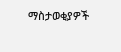ማስታወቂያዎች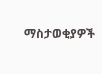ማስታወቂያዎች